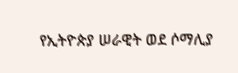የኢትዮጵያ ሠራዊት ወደ ሶማሊያ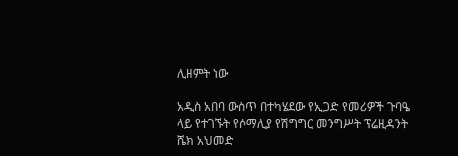ሊዘምት ነው

አዲስ አበባ ውስጥ በተካሄደው የኢጋድ የመሪዎች ጉባዔ ላይ የተገኙት የሶማሊያ የሽግግር መንግሥት ፕሬዚዳንት ሼክ አህመድ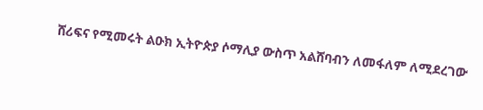ሸሪፍና የሚመሩት ልዑክ ኢትዮጵያ ሶማሊያ ውስጥ አልሸባብን ለመፋለም ለሚደረገው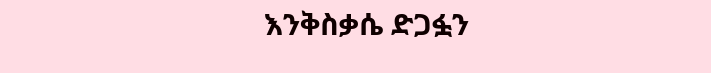እንቅስቃሴ ድጋፏን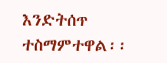እንድትሰጥ ተስማምተዋል፡፡